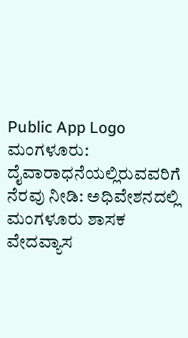Public App Logo
ಮಂಗಳೂರು: ದೈವಾರಾಧನೆಯಲ್ಲಿರುವವರಿಗೆ ನೆರವು ನೀಡಿ: ಅಧಿವೇಶನದಲ್ಲಿ ಮಂಗಳೂರು ಶಾಸಕ ವೇದವ್ಯಾಸ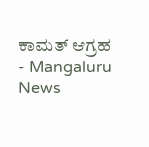ಕಾಮತ್ ಆಗ್ರಹ - Mangaluru News